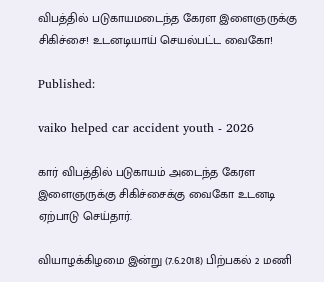விபத்தில் படுகாயமடைந்த கேரள இளைஞருக்கு சிகிச்சை! உடனடியாய் செயல்பட்ட வைகோ!

Published:

vaiko helped car accident youth - 2026

கார் விபத்தில் படுகாயம் அடைந்த கேரள இளைஞருக்கு சிகிச்சைக்கு வைகோ உடனடி ஏற்பாடு செய்தார்.

வியாழக்கிழமை இன்று (7.6.2018) பிற்பகல் 2 மணி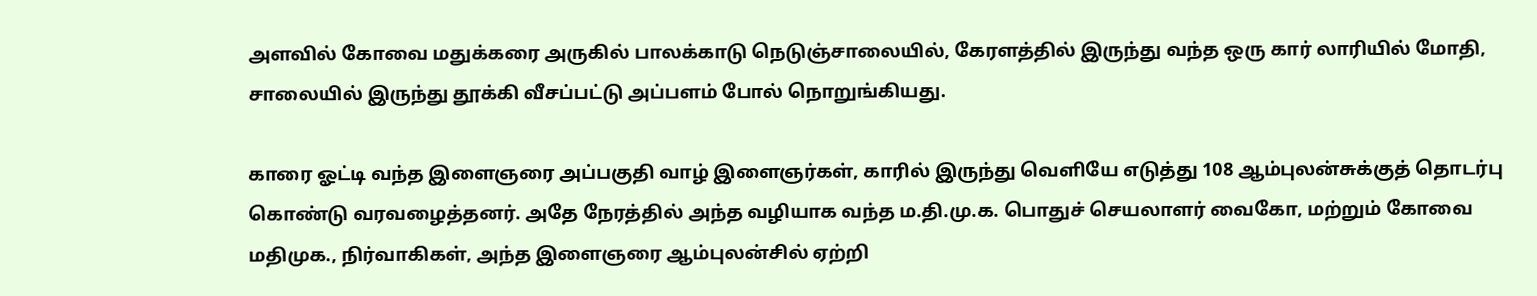அளவில் கோவை மதுக்கரை அருகில் பாலக்காடு நெடுஞ்சாலையில், கேரளத்தில் இருந்து வந்த ஒரு கார் லாரியில் மோதி, சாலையில் இருந்து தூக்கி வீசப்பட்டு அப்பளம் போல் நொறுங்கியது.

காரை ஓட்டி வந்த இளைஞரை அப்பகுதி வாழ் இளைஞர்கள், காரில் இருந்து வெளியே எடுத்து 108 ஆம்புலன்சுக்குத் தொடர்பு கொண்டு வரவழைத்தனர். அதே நேரத்தில் அந்த வழியாக வந்த ம.தி.மு.க. பொதுச் செயலாளர் வைகோ, மற்றும் கோவை மதிமுக., நிர்வாகிகள், அந்த இளைஞரை ஆம்புலன்சில் ஏற்றி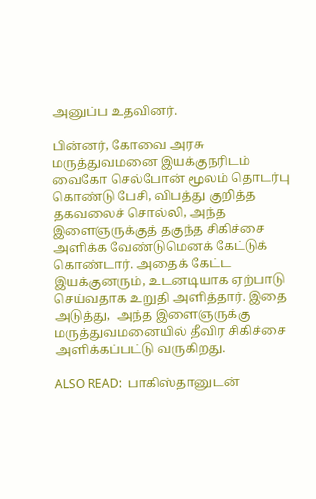அனுப்ப உதவினர்.

பின்னர், கோவை அரசு மருத்துவமனை இயக்குநரிடம் வைகோ செல்போன் மூலம் தொடர்பு  கொண்டு பேசி, விபத்து குறித்த தகவலைச் சொல்லி, அந்த இளைஞருக்குத் தகுந்த சிகிச்சை அளிக்க வேண்டுமெனக் கேட்டுக் கொண்டார். அதைக் கேட்ட இயக்குனரும், உடனடியாக ஏற்பாடு செய்வதாக உறுதி அளித்தார். இதை  அடுத்து,  அந்த இளைஞருக்கு மருத்துவமனையில் தீவிர சிகிச்சை அளிக்கப்பட்டு வருகிறது.

ALSO READ:  பாகிஸ்தானுடன்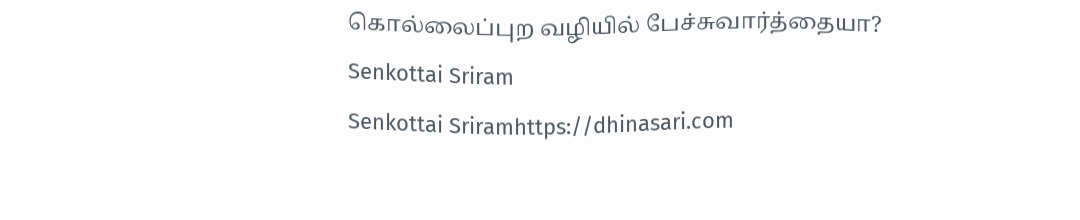கொல்லைப்புற வழியில் பேச்சுவார்த்தையா?
Senkottai Sriram
Senkottai Sriramhttps://dhinasari.com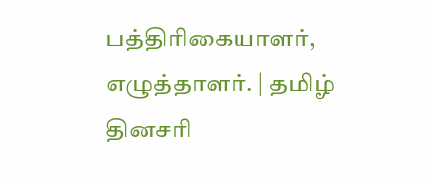பத்திரிகையாளர், எழுத்தாளர். | தமிழ் தினசரி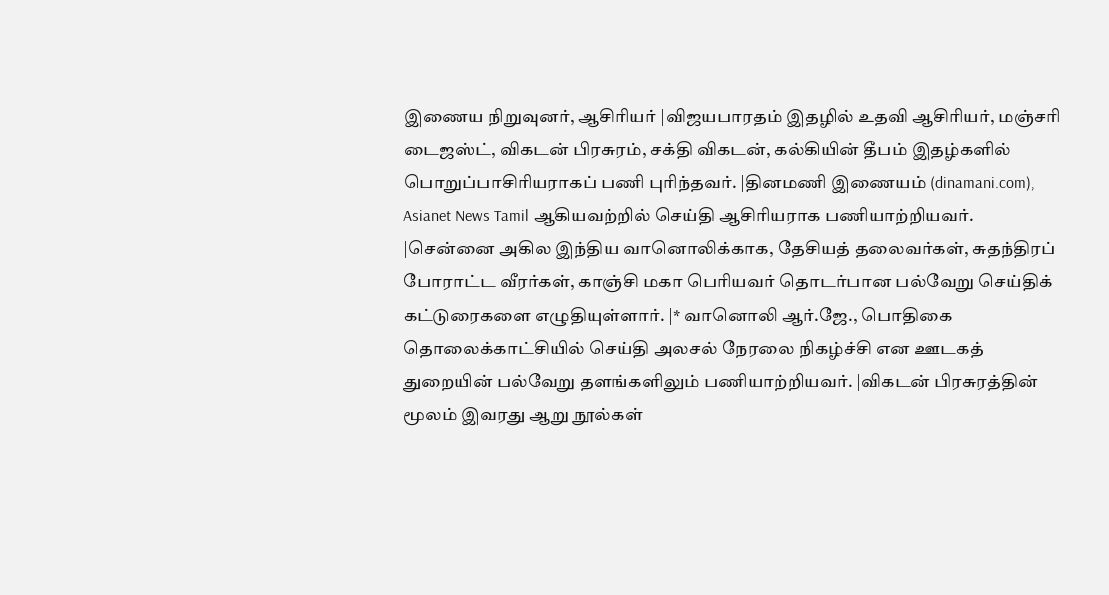இணைய நிறுவுனர், ஆசிரியர் |விஜயபாரதம் இதழில் உதவி ஆசிரியர், மஞ்சரி டைஜஸ்ட், விகடன் பிரசுரம், சக்தி விகடன், கல்கியின் தீபம் இதழ்களில் பொறுப்பாசிரியராகப் பணி புரிந்தவர். |தினமணி இணையம் (dinamani.com), Asianet News Tamil ஆகியவற்றில் செய்தி ஆசிரியராக பணியாற்றியவர். |சென்னை அகில இந்திய வானொலிக்காக, தேசியத் தலைவர்கள், சுதந்திரப் போராட்ட வீரர்கள், காஞ்சி மகா பெரியவர் தொடர்பான பல்வேறு செய்திக் கட்டுரைகளை எழுதியுள்ளார். |* வானொலி ஆர்.ஜே., பொதிகை தொலைக்காட்சியில் செய்தி அலசல் நேரலை நிகழ்ச்சி என ஊடகத் துறையின் பல்வேறு தளங்களிலும் பணியாற்றியவர். |விகடன் பிரசுரத்தின் மூலம் இவரது ஆறு நூல்கள்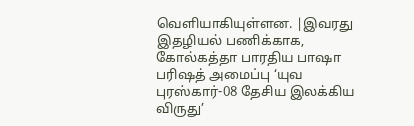வெளியாகியுள்ளன. |இவரது இதழியல் பணிக்காக, கோல்கத்தா பாரதிய பாஷா பரிஷத் அமைப்பு ‘யுவ புரஸ்கார்-08 தேசிய இலக்கிய விருது’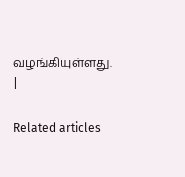வழங்கியுள்ளது. |

Related articles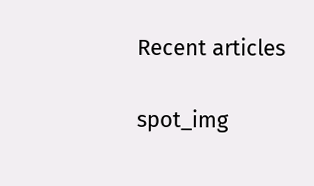Recent articles

spot_img